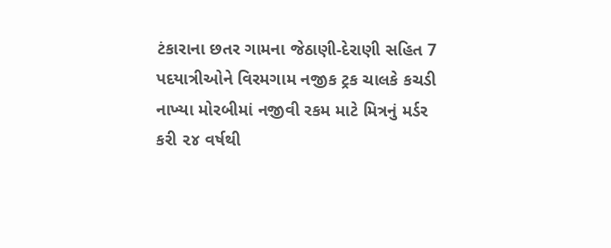ટંકારાના છતર ગામના જેઠાણી-દેરાણી સહિત 7 પદયાત્રીઓને વિરમગામ નજીક ટ્રક ચાલકે કચડી નાખ્યા મોરબીમાં નજીવી રકમ માટે મિત્રનું મર્ડર કરી ૨૪ વર્ષથી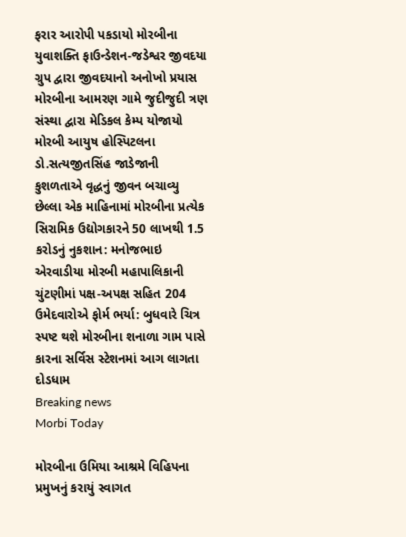ફરાર આરોપી પકડાયો મોરબીના યુવાશક્તિ ફાઉન્ડેશન-જડેશ્વર જીવદયા ગ્રુપ દ્વારા જીવદયાનો અનોખો પ્રયાસ મોરબીના આમરણ ગામે જુદીજુદી ત્રણ સંસ્થા દ્વારા મેડિકલ કેમ્પ યોજાયો મોરબી આયુષ હોસ્પિટલના ડો.સત્યજીતસિંહ જાડેજાની કુશળતાએ વૃદ્ધનું જીવન બચાવ્યુ છેલ્લા એક માહિનામાં મોરબીના પ્રત્યેક સિરામિક ઉદ્યોગકારને 50 લાખથી 1.5 કરોડનું નુકશાન: મનોજભાઇ એરવાડીયા મોરબી મહાપાલિકાની ચુંટણીમાં પક્ષ-અપક્ષ સહિત 204 ઉમેદવારોએ ફોર્મ ભર્યા: બુધવારે ચિત્ર સ્પષ્ટ થશે મોરબીના શનાળા ગામ પાસે કારના સર્વિસ સ્ટેશનમાં આગ લાગતા દોડધામ
Breaking news
Morbi Today

મોરબીના ઉમિયા આશ્રમે વિહિપના પ્રમુખનું કરાયું સ્વાગત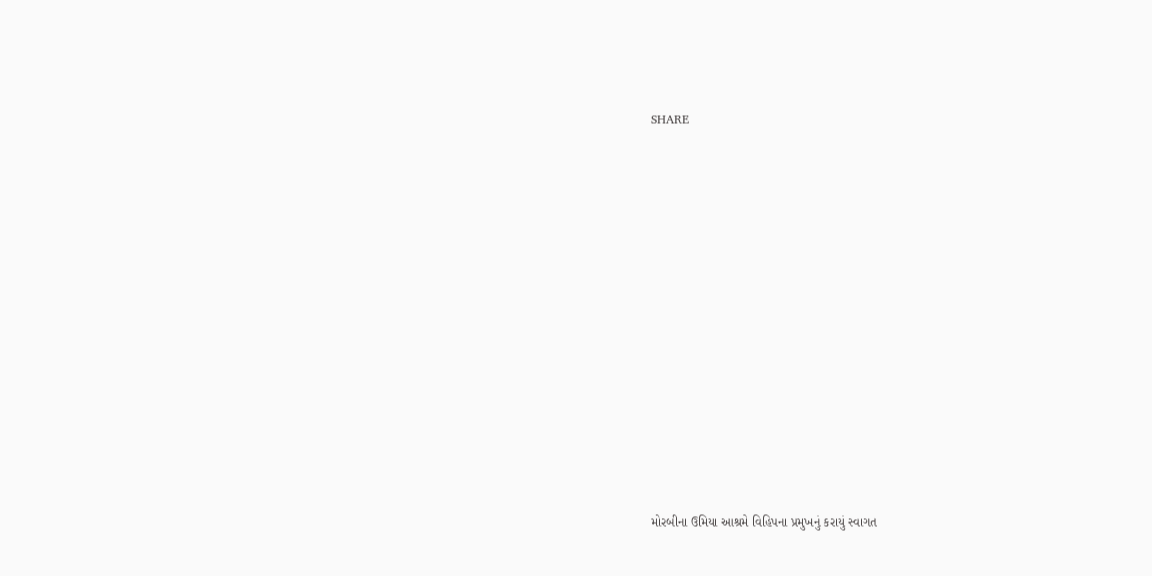SHARE













મોરબીના ઉમિયા આશ્રમે વિહિપના પ્રમુખનું કરાયું સ્વાગત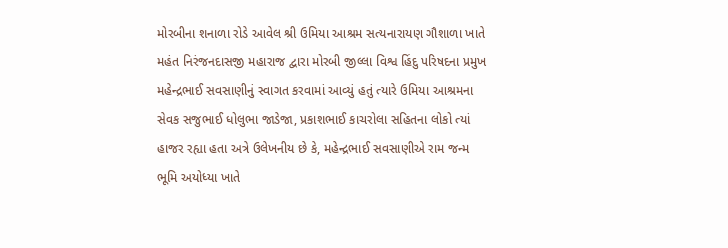મોરબીના શનાળા રોડે આવેલ શ્રી ઉમિયા આશ્રમ સત્યનારાયણ ગૌશાળા ખાતે મહંત નિરંજનદાસજી મહારાજ દ્વારા મોરબી જીલ્લા વિશ્વ હિંદુ પરિષદના પ્રમુખ મહેન્દ્રભાઈ સવસાણીનું સ્વાગત કરવામાં આવ્યું હતું ત્યારે ઉમિયા આશ્રમના સેવક સજુભાઈ ધોલુભા જાડેજા, પ્રકાશભાઈ કાચરોલા સહિતના લોકો ત્યાં હાજર રહ્યા હતા અત્રે ઉલેખનીય છે કે, મહેન્દ્રભાઈ સવસાણીએ રામ જન્મ ભૂમિ અયોધ્યા ખાતે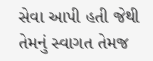સેવા આપી હતી જેથી તેમનું સ્વાગત તેમજ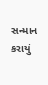સન્માન કરાયું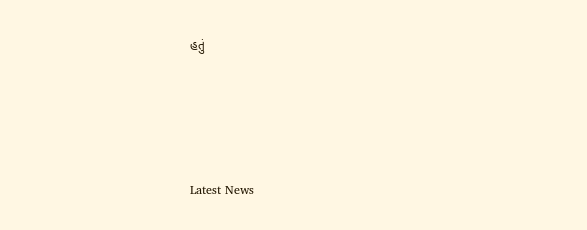હતું






Latest News